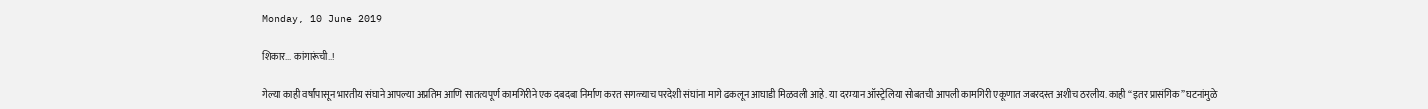Monday, 10 June 2019

शिकार... कांगारूंची..!

गेल्या काही वर्षांपासून भारतीय संघाने आपल्या अप्रतिम आणि सातत्यपूर्ण कामगिरीने एक दबदबा निर्माण करत सगळ्याच परदेशी संघांना मागे ढकलून आघाडी मिळवली आहे. या दरम्यान ऑस्ट्रेलिया सोबतची आपली कामगिरी एकूणात जबरदस्त अशीच ठरलीय. काही “इतर प्रासंगिक” घटनांमुळे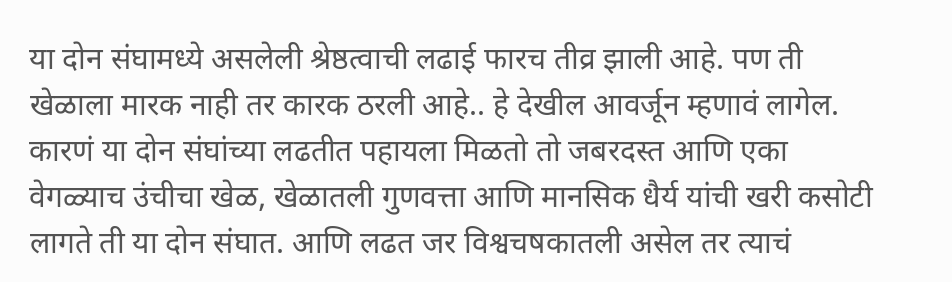या दोन संघामध्ये असलेली श्रेष्ठत्वाची लढाई फारच तीव्र झाली आहे. पण ती खेळाला मारक नाही तर कारक ठरली आहे.. हे देखील आवर्जून म्हणावं लागेल. कारणं या दोन संघांच्या लढतीत पहायला मिळतो तो जबरदस्त आणि एका वेगळ्याच उंचीचा खेळ, खेळातली गुणवत्ता आणि मानसिक धैर्य यांची खरी कसोटी लागते ती या दोन संघात. आणि लढत जर विश्वचषकातली असेल तर त्याचं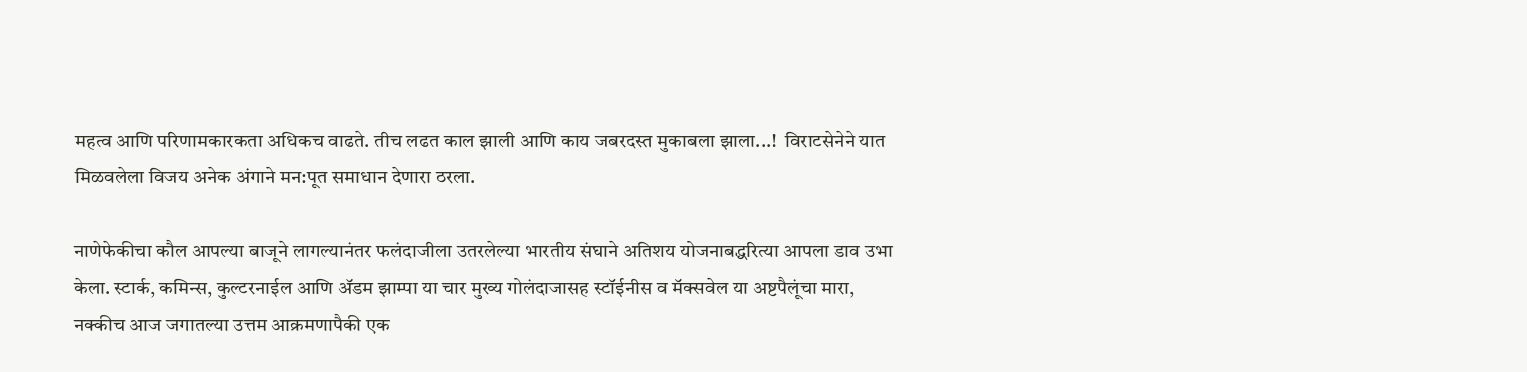महत्व आणि परिणामकारकता अधिकच वाढते. तीच लढत काल झाली आणि काय जबरदस्त मुकाबला झाला...!  विराटसेनेने यात मिळवलेला विजय अनेक अंगाने मन:पूत समाधान देणारा ठरला.

नाणेफेकीचा कौल आपल्या बाजूने लागल्यानंतर फलंदाजीला उतरलेल्या भारतीय संघाने अतिशय योजनाबद्धरित्या आपला डाव उभा केला. स्टार्क, कमिन्स, कुल्टरनाईल आणि ॲडम झाम्पा या चार मुख्य गोलंदाजासह स्टॉईनीस व मॅक्सवेल या अष्टपैलूंचा मारा, नक्कीच आज जगातल्या उत्तम आक्रमणापैकी एक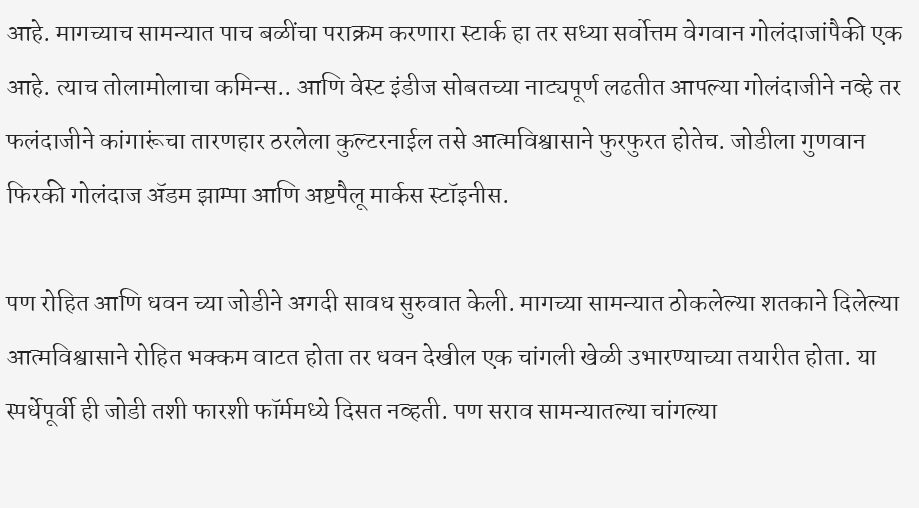आहे. मागच्याच सामन्यात पाच बळींचा पराक्रम करणारा स्टार्क हा तर सध्या सर्वोत्तम वेगवान गोलंदाजांपैकी एक आहे. त्याच तोलामोलाचा कमिन्स.. आणि वेस्ट इंडीज सोबतच्या नाट्यपूर्ण लढतीत आपल्या गोलंदाजीने नव्हे तर फलंदाजीने कांगारूंचा तारणहार ठरलेला कुल्टरनाईल तसे आत्मविश्वासाने फुरफुरत होतेच. जोडीला गुणवान फिरकी गोलंदाज ॲडम झाम्पा आणि अष्टपैलू मार्कस स्टॉइनीस.

पण रोहित आणि धवन च्या जोडीने अगदी सावध सुरुवात केली. मागच्या सामन्यात ठोकलेल्या शतकाने दिलेल्या आत्मविश्वासाने रोहित भक्कम वाटत होता तर धवन देखील एक चांगली खेळी उभारण्याच्या तयारीत होता. या स्पर्धेपूर्वी ही जोडी तशी फारशी फॉर्ममध्ये दिसत नव्हती. पण सराव सामन्यातल्या चांगल्या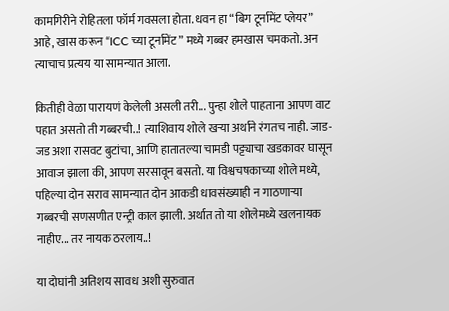कामगिरीने रोहितला फॉर्म गवसला होता. धवन हा “बिग टूर्नामेंट प्लेयर” आहे, खास करून “ICC च्या टूर्नामेंट” मध्ये गब्बर हमखास चमकतो. अन त्याचाच प्रत्यय या सामन्यात आला.

कितीही वेळा पारायणं केलेली असली तरी... पुन्हा शोले पाहताना आपण वाट पहात असतो ती गब्बरची..! त्याशिवाय शोले खऱ्या अर्थाने रंगतच नाही. जाड-जड अशा रासवट बुटांचा, आणि हातातल्या चामडी पट्ट्याचा खडकावर घासून आवाज झाला की, आपण सरसावून बसतो. या विश्वचषकाच्या शोले मध्ये, पहिल्या दोन सराव सामन्यात दोन आकडी धावसंख्याही न गाठणाऱ्या गब्बरची सणसणीत एन्ट्री काल झाली. अर्थात तो या शोलेमध्ये खलनायक नाहीए... तर नायक ठरलाय..!

या दोघांनी अतिशय सावध अशी सुरुवात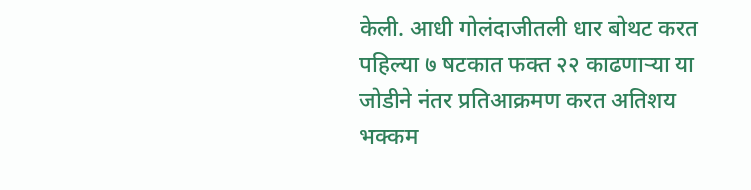केली. आधी गोलंदाजीतली धार बोथट करत पहिल्या ७ षटकात फक्त २२ काढणाऱ्या या जोडीने नंतर प्रतिआक्रमण करत अतिशय भक्कम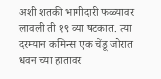अशी शतकी भागीदारी फळ्यावर लावली ती १९ व्या षटकात. त्या दरम्यान कमिन्स एक चेंडू जोरात धवन च्या हातावर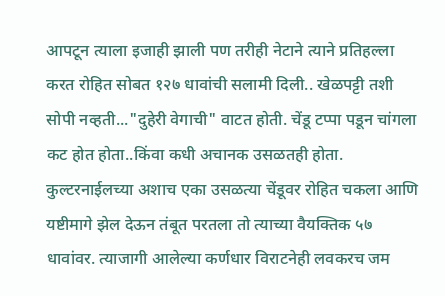आपटून त्याला इजाही झाली पण तरीही नेटाने त्याने प्रतिहल्ला करत रोहित सोबत १२७ धावांची सलामी दिली.. खेळपट्टी तशी सोपी नव्हती..."दुहेरी वेगाची" वाटत होती. चेंडू टप्पा पडून चांगला कट होत होता..किंवा कधी अचानक उसळतही होता. कुल्टरनाईलच्या अशाच एका उसळत्या चेंडूवर रोहित चकला आणि यष्टीमागे झेल देऊन तंबूत परतला तो त्याच्या वैयक्तिक ५७ धावांवर. त्याजागी आलेल्या कर्णधार विराटनेही लवकरच जम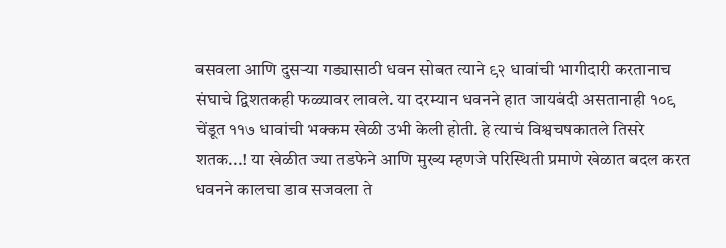बसवला आणि दुसऱ्या गड्यासाठी धवन सोबत त्याने ९२ धावांची भागीदारी करतानाच संघाचे द्विशतकही फळ्यावर लावले. या दरम्यान धवनने हात जायबंदी असतानाही १०९ चेंडूत ११७ धावांची भक्कम खेळी उभी केली होती. हे त्याचं विश्वचषकातले तिसरे शतक...! या खेळीत ज्या तडफेने आणि मुख्य म्हणजे परिस्थिती प्रमाणे खेळात बदल करत धवनने कालचा डाव सजवला ते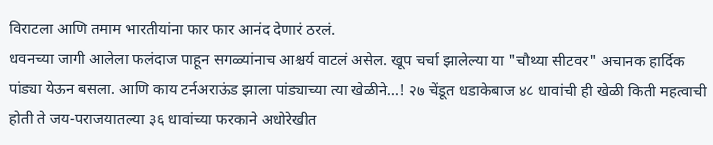विराटला आणि तमाम भारतीयांना फार फार आनंद देणारं ठरलं.
धवनच्या जागी आलेला फलंदाज पाहून सगळ्यांनाच आश्चर्य वाटलं असेल. खूप चर्चा झालेल्या या "चौथ्या सीटवर" अचानक हार्दिक पांड्या येऊन बसला. आणि काय टर्नअराऊंड झाला पांड्याच्या त्या खेळीने...! २७ चेंडूत धडाकेबाज ४८ धावांची ही खेळी किती महत्वाची होती ते जय-पराजयातल्या ३६ धावांच्या फरकाने अधोरेखीत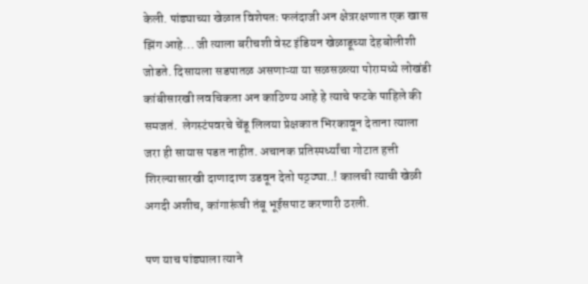केली. पांड्याच्या खेळात विशेषतः फलंदाजी अन क्षेत्ररक्षणात एक खास झिंग आहे... जी त्याला बरीचशी वेस्ट इंडियन खेळाडूच्या देहबोलीशी जोडते. दिसायला सडपातळ असणाऱ्या या सळसळत्या पोरामध्ये लोखंडी कांबीसारखी लवचिकता अन काठिण्य आहे हे त्याचे फटके पाहिले की समजतं.  लेगस्टंपवरचे चेंडू लिलया प्रेक्षकात भिरकावून देताना त्याला जरा ही सायास पडत नाहीत. अचानक प्रतिस्पर्ध्यांचा गोटात हत्ती शिरल्यासारखी दाणादाण उडवून देतो पठ्ठ्या..! कालची त्याची खेळी अगदी अशीच, कांगारूंची तंबू भूईसपाट करणारी ठरली.

पण याच पांड्याला त्याने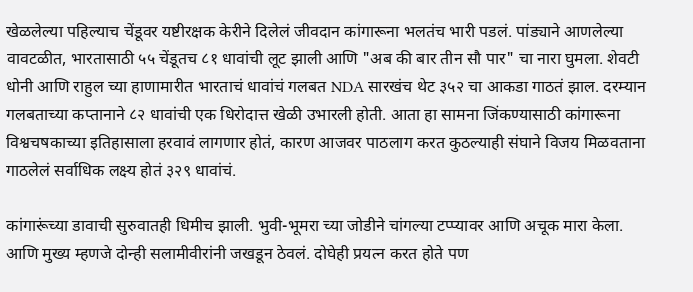खेळलेल्या पहिल्याच चेंडूवर यष्टीरक्षक केरीने दिलेलं जीवदान कांगारूना भलतंच भारी पडलं. पांड्याने आणलेल्या वावटळीत, भारतासाठी ५५ चेंडूतच ८१ धावांची लूट झाली आणि "अब की बार तीन सौ पार" चा नारा घुमला. शेवटी धोनी आणि राहुल च्या हाणामारीत भारताचं धावांचं गलबत NDA सारखंच थेट ३५२ चा आकडा गाठतं झाल. दरम्यान गलबताच्या कप्तानाने ८२ धावांची एक धिरोदात्त खेळी उभारली होती. आता हा सामना जिंकण्यासाठी कांगारूना विश्वचषकाच्या इतिहासाला हरवावं लागणार होतं, कारण आजवर पाठलाग करत कुठल्याही संघाने विजय मिळवताना गाठलेलं सर्वाधिक लक्ष्य होतं ३२९ धावांचं.

कांगारूंच्या डावाची सुरुवातही धिमीच झाली. भुवी-भूमरा च्या जोडीने चांगल्या टप्प्यावर आणि अचूक मारा केला. आणि मुख्य म्हणजे दोन्ही सलामीवीरांनी जखडून ठेवलं. दोघेही प्रयत्न करत होते पण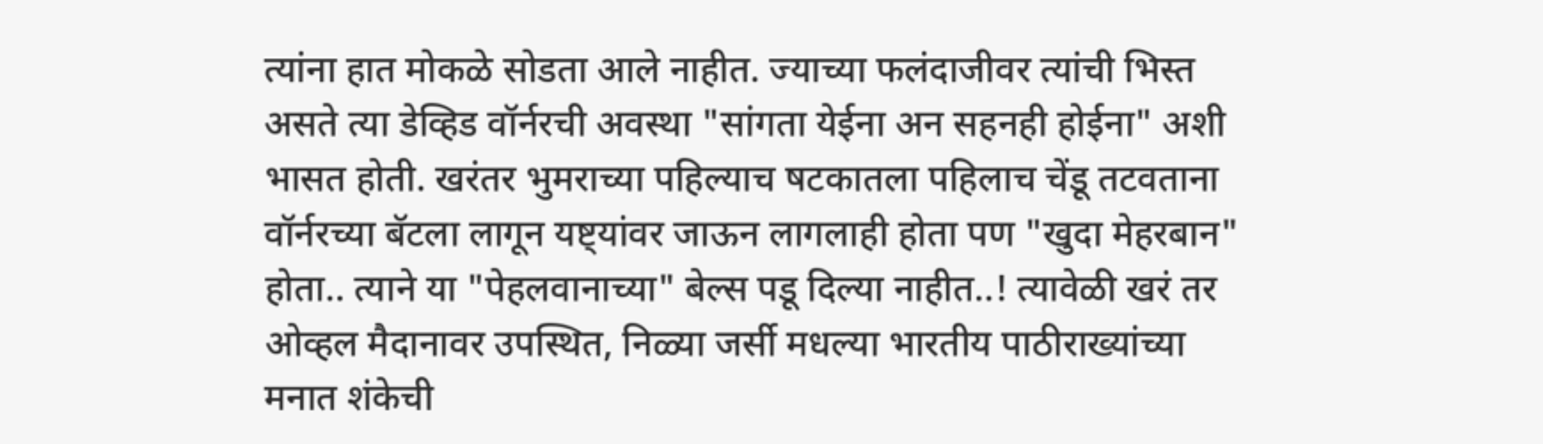त्यांना हात मोकळे सोडता आले नाहीत. ज्याच्या फलंदाजीवर त्यांची भिस्त असते त्या डेव्हिड वॉर्नरची अवस्था "सांगता येईना अन सहनही होईना" अशी भासत होती. खरंतर भुमराच्या पहिल्याच षटकातला पहिलाच चेंडू तटवताना वॉर्नरच्या बॅटला लागून यष्ट्यांवर जाऊन लागलाही होता पण "खुदा मेहरबान" होता.. त्याने या "पेहलवानाच्या" बेल्स पडू दिल्या नाहीत..! त्यावेळी खरं तर ओव्हल मैदानावर उपस्थित, निळ्या जर्सी मधल्या भारतीय पाठीराख्यांच्या मनात शंकेची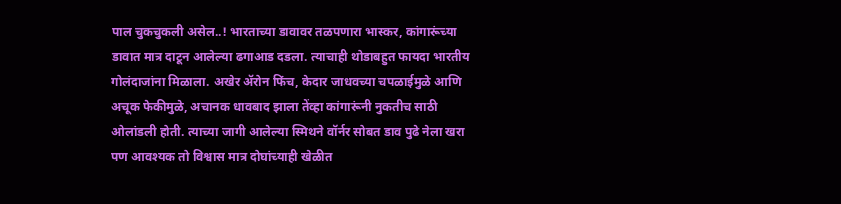पाल चुकचुकली असेल..! भारताच्या डावावर तळपणारा भास्कर, कांगारूंच्या डावात मात्र दाटून आलेल्या ढगाआड दडला. त्याचाही थोडाबहुत फायदा भारतीय गोलंदाजांना मिळाला. अखेर ॲरोन फिंच, केदार जाधवच्या चपळाईमुळे आणि अचूक फेकीमुळे, अचानक धावबाद झाला तेंव्हा कांगारूंनी नुकतीच साठी ओलांडली होती. त्याच्या जागी आलेल्या स्मिथने वॉर्नर सोबत डाव पुढे नेला खरा पण आवश्यक तो विश्वास मात्र दोघांच्याही खेळीत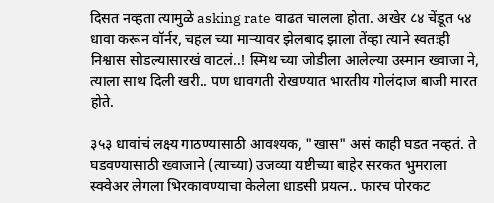दिसत नव्हता त्यामुळे asking rate वाढत चालला होता. अखेर ८४ चेंडूत ५४ धावा करून वॉर्नर, चहल च्या माऱ्यावर झेलबाद झाला तेंव्हा त्याने स्वतःही निश्वास सोडल्यासारखं वाटलं..! स्मिथ च्या जोडीला आलेल्या उस्मान ख्वाजा ने, त्याला साथ दिली खरी.. पण धावगती रोखण्यात भारतीय गोलंदाज बाजी मारत होते.

३५३ धावांचं लक्ष्य गाठण्यासाठी आवश्यक, "खास" असं काही घडत नव्हतं. ते घडवण्यासाठी ख्वाजाने (त्याच्या) उजव्या यष्टीच्या बाहेर सरकत भुमराला स्क्वेअर लेगला भिरकावण्याचा केलेला धाडसी प्रयत्न.. फारच पोरकट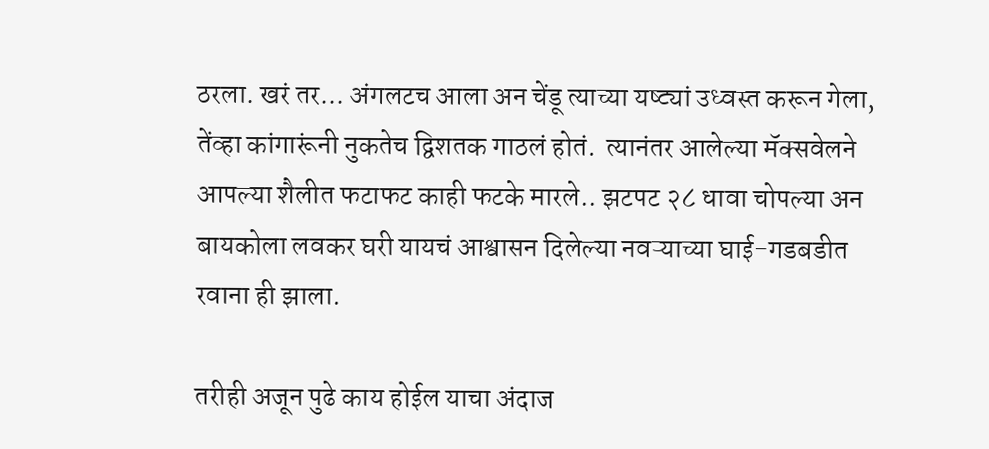ठरला. खरं तर... अंगलटच आला अन चेंडू त्याच्या यष्ट्यां उध्वस्त करून गेला, तेंव्हा कांगारूंनी नुकतेच द्विशतक गाठलं होतं.  त्यानंतर आलेल्या मॅक्सवेलने आपल्या शैलीत फटाफट काही फटके मारले.. झटपट २८ धावा चोपल्या अन बायकोला लवकर घरी यायचं आश्वासन दिलेल्या नवऱ्याच्या घाई-गडबडीत रवाना ही झाला.

तरीही अजून पुढे काय होईल याचा अंदाज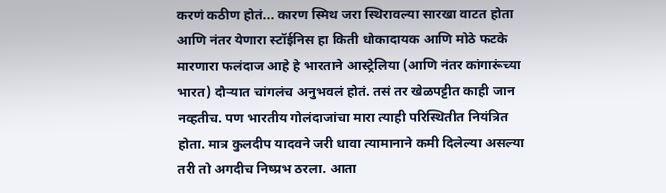करणं कठीण होतं... कारण स्मिथ जरा स्थिरावल्या सारखा वाटत होता आणि नंतर येणारा स्टॉईनिस हा किती धोकादायक आणि मोठे फटके मारणारा फलंदाज आहे हे भारताने आस्ट्रेलिया (आणि नंतर कांगारूंच्या भारत) दौऱ्यात चांगलंच अनुभवलं होतं. तसं तर खेळपट्टीत काही जान नव्हतीच. पण भारतीय गोलंदाजांचा मारा त्याही परिस्थितीत नियंत्रित होता. मात्र कुलदीप यादवने जरी धावा त्यामानाने कमी दिलेल्या असल्या तरी तो अगदीच निष्प्रभ ठरला. आता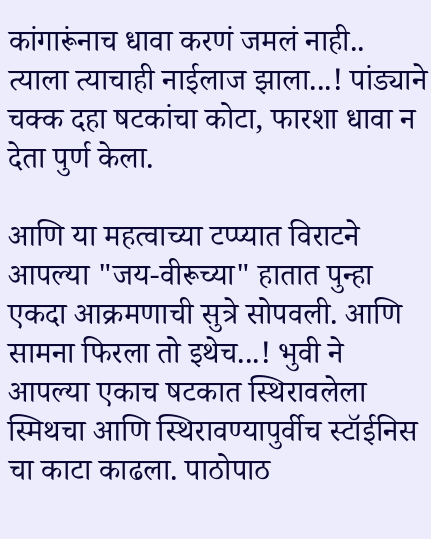कांगारूंनाच धावा करणं जमलं नाही.. त्याला त्याचाही नाईलाज झाला...! पांड्याने चक्क दहा षटकांचा कोटा, फारशा धावा न देता पुर्ण केला.

आणि या महत्वाच्या टप्प्यात विराटने आपल्या "जय-वीरूच्या" हातात पुन्हा एकदा आक्रमणाची सुत्रे सोपवली. आणि सामना फिरला तो इथेच...! भुवी ने आपल्या एकाच षटकात स्थिरावलेला स्मिथचा आणि स्थिरावण्यापुर्वीच स्टॉईनिस चा काटा काढला. पाठोपाठ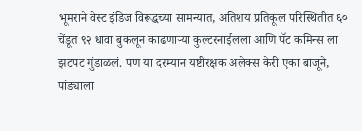भूमराने वेस्ट इंडिज विरूद्धच्या सामन्यात, अतिशय प्रतिकूल परिस्थितीत ६० चेंडूत ९२ धावा बुकलून काढणाऱ्या कुल्टरनाईलला आणि पॅट कमिन्स ला झटपट गुंडाळलं. पण या दरम्यान यष्टीरक्षक अलेक्स केरी एका बाजूने, पांड्याला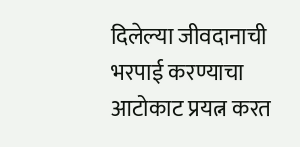दिलेल्या जीवदानाची भरपाई करण्याचा आटोकाट प्रयत्न करत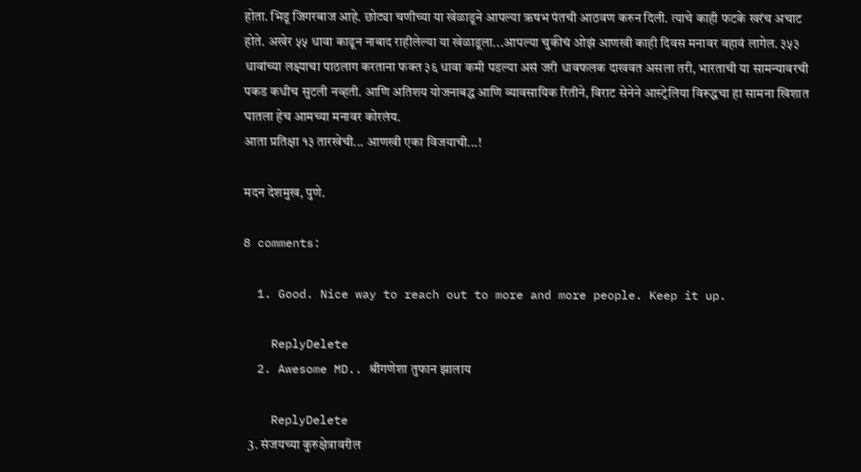होता. भिडू जिगरबाज आहे. छोट्या चणीच्या या खेळाडूने आपल्या ऋषभ पंतची आठवण करुन दिली. त्याचे काही फटके खरंच अचाट होते. अखेर ५५ धावा काढून नाबाद राहीलेल्या या खेळाडूला...आपल्या चुकीचं ओझं आणखी काही दिवस मनावर वहावं लागेल. ३५३ धावांच्या लक्ष्याचा पाठलाग करताना फक्त ३६ धावा कमी पडल्या असं जरी धावफलक दाखवत असला तरी, भारताची या सामन्यावरची पकड कधीच सुटली नव्हती. आणि अतिशय योजनाबद्ध आणि व्यावसायिक रितीने, विराट सेनेने आस्ट्रेलिया विरूद्धचा हा सामना खिशात घातला हेच आमच्या मनावर कोरलंय.
आता प्रतिक्षा १३ तारखेची... आणखी एका विजयाची...!

मदन देशमुख, पुणे.

8 comments:

  1. Good. Nice way to reach out to more and more people. Keep it up.

    ReplyDelete
  2. Awesome MD.. श्रीगणेशा तुफान झालाय

    ReplyDelete
  3. संजयच्या कुरुक्षेत्रावरील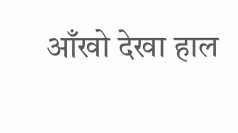आँखो देखा हाल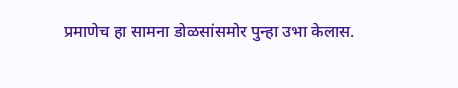प्रमाणेच हा सामना डोळसांसमोर पुन्हा उभा केलास.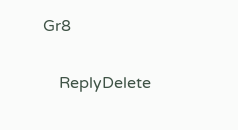Gr8

    ReplyDelete